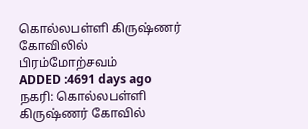கொல்லபள்ளி கிருஷ்ணர் கோவிலில் பிரம்மோற்சவம்
ADDED :4691 days ago
நகரி: கொல்லபள்ளி கிருஷ்ணர் கோவில்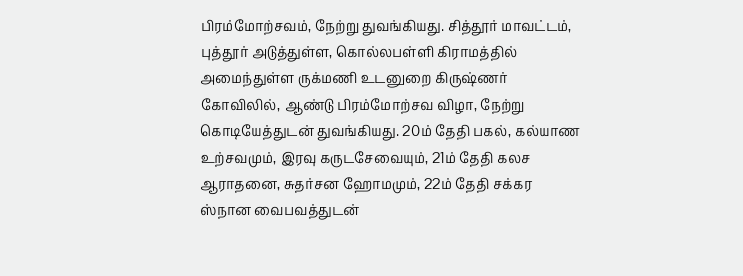பிரம்மோற்சவம், நேற்று துவங்கியது. சித்தூர் மாவட்டம், புத்தூர் அடுத்துள்ள, கொல்லபள்ளி கிராமத்தில் அமைந்துள்ள ருக்மணி உடனுறை கிருஷ்ணர் கோவிலில், ஆண்டு பிரம்மோற்சவ விழா, நேற்று கொடியேத்துடன் துவங்கியது. 20ம் தேதி பகல், கல்யாண உற்சவமும், இரவு கருடசேவையும், 21ம் தேதி கலச ஆராதனை, சுதர்சன ஹோமமும், 22ம் தேதி சக்கர ஸ்நான வைபவத்துடன்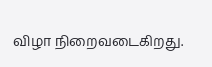விழா நிறைவடைகிறது.